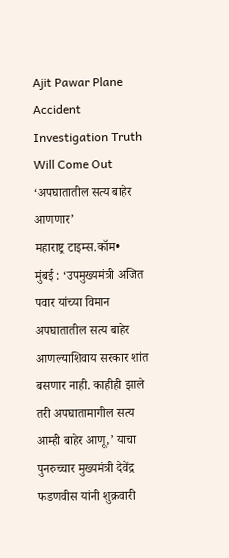Ajit Pawar Plane Accident Investigation Truth Will Come Out
‘अपघातातील सत्य बाहेर आणणार’
महाराष्ट्र टाइम्स.कॉम•
मुंबई : ‘उपमुख्यमंत्री अजित पवार यांच्या विमान अपघातातील सत्य बाहेर आणल्याशिवाय सरकार शांत बसणार नाही. काहीही झाले तरी अपघातामागील सत्य आम्ही बाहेर आणू,’ याचा पुनरुच्चार मुख्यमंत्री देवेंद्र फडणवीस यांनी शुक्रवारी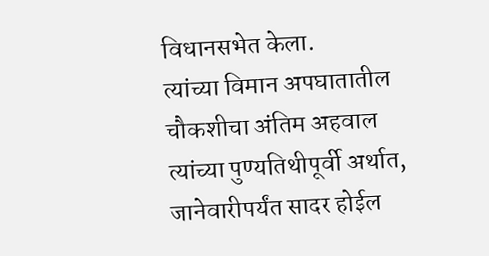विधानसभेत केला.
त्यांच्या विमान अपघातातील चौकशीचा अंतिम अहवाल त्यांच्या पुण्यतिथीपूर्वी अर्थात, जानेवारीपर्यंत सादर होईल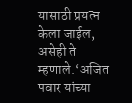यासाठी प्रयत्न केला जाईल, असेही ते म्हणाले.‘अजित पवार यांच्या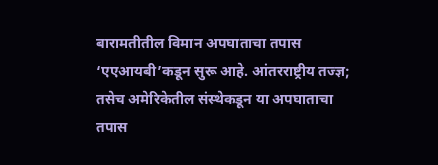बारामतीतील विमान अपघाताचा तपास ‘एएआयबी’कडून सुरू आहे. आंतरराष्ट्रीय तज्ज्ञ; तसेच अमेरिकेतील संस्थेकडून या अपघाताचा तपास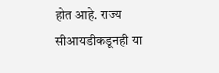होत आहे. राज्य सीआयडीकडूनही या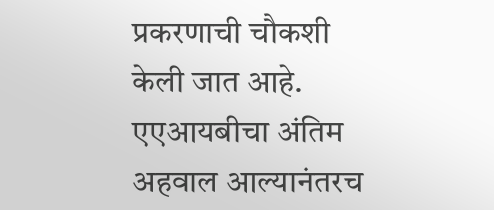प्रकरणाची चौकशी केली जात आहे. एएआयबीचा अंतिम अहवाल आल्यानंतरच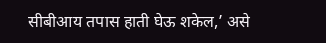सीबीआय तपास हाती घेऊ शकेल,’ असे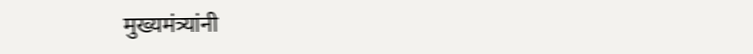मुख्यमंत्र्यांनी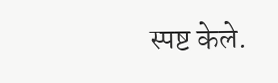स्पष्ट केले.